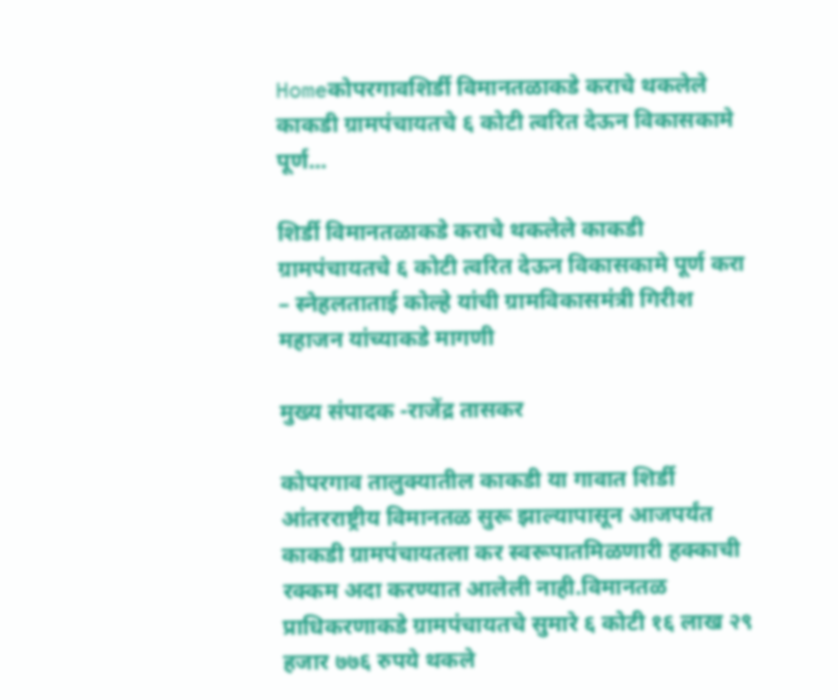Homeकोपरगावशिर्डी विमानतळाकडे कराचे थकलेले काकडी ग्रामपंचायतचे ६ कोटी त्वरित देऊन विकासकामे पूर्ण...

शिर्डी विमानतळाकडे कराचे थकलेले काकडी ग्रामपंचायतचे ६ कोटी त्वरित देऊन विकासकामे पूर्ण करा – स्नेहलताताई कोल्हे यांची ग्रामविकासमंत्री गिरीश महाजन यांच्याकडे मागणी

मुख्य संपादक -राजेंद्र तासकर

कोपरगाव तालुक्यातील काकडी या गावात शिर्डी आंतरराष्ट्रीय विमानतळ सुरू झाल्यापासून आजपर्यंत काकडी ग्रामपंचायतला कर स्वरूपातमिळणारी हक्काची रक्कम अदा करण्यात आलेली नाही.विमानतळ प्राधिकरणाकडे ग्रामपंचायतचे सुमारे ६ कोटी १६ लाख २९ हजार ७७६ रुपये थकले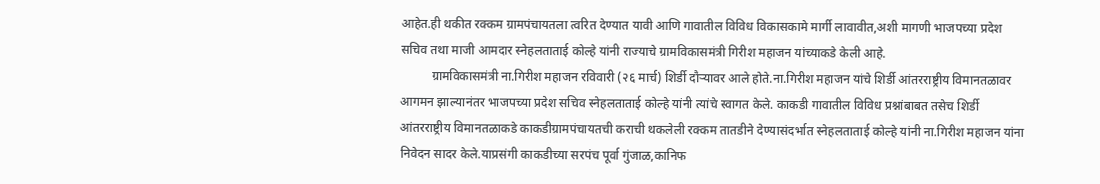आहेत.ही थकीत रक्कम ग्रामपंचायतला त्वरित देण्यात यावी आणि गावातील विविध विकासकामे मार्गी लावावीत,अशी मागणी भाजपच्या प्रदेश सचिव तथा माजी आमदार स्नेहलताताई कोल्हे यांनी राज्याचे ग्रामविकासमंत्री गिरीश महाजन यांच्याकडे केली आहे.
          ग्रामविकासमंत्री ना.गिरीश महाजन रविवारी (२६ मार्च) शिर्डी दौऱ्यावर आले होते.ना.गिरीश महाजन यांचे शिर्डी आंतरराष्ट्रीय विमानतळावर आगमन झाल्यानंतर भाजपच्या प्रदेश सचिव स्नेहलताताई कोल्हे यांनी त्यांचे स्वागत केले. काकडी गावातील विविध प्रश्नांबाबत तसेच शिर्डी आंतरराष्ट्रीय विमानतळाकडे काकडीग्रामपंचायतची कराची थकलेली रक्कम तातडीने देण्यासंदर्भात स्नेहलताताई कोल्हे यांनी ना.गिरीश महाजन यांना निवेदन सादर केले.याप्रसंगी काकडीच्या सरपंच पूर्वा गुंजाळ,कानिफ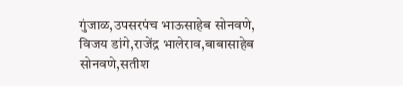गुंजाळ,उपसरपंच भाऊसाहेब सोनवणे, विजय डांगे,राजेंद्र भालेराव,बाबासाहेब सोनवणे,सतीश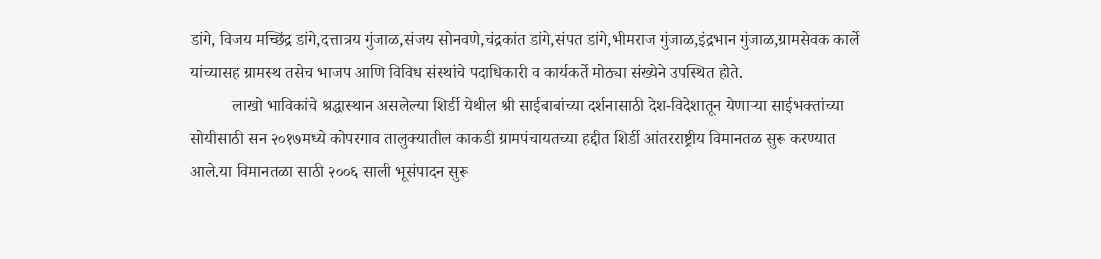डांगे, विजय मच्छिंद्र डांगे,दत्तात्रय गुंजाळ,संजय सोनवणे,चंद्रकांत डांगे,संपत डांगे,भीमराज गुंजाळ,इंद्रभान गुंजाळ,ग्रामसेवक कार्ले यांच्यासह ग्रामस्थ तसेच भाजप आणि विविध संस्थांचे पदाधिकारी व कार्यकर्ते मोठ्या संख्येने उपस्थित होते.
          लाखो भाविकांचे श्रद्धास्थान असलेल्या शिर्डी येथील श्री साईबाबांच्या दर्शनासाठी देश-विदेशातून येणाऱ्या साईभक्तांच्या सोयीसाठी सन २०१७मध्ये कोपरगाव तालुक्यातील काकडी ग्रामपंचायतच्या हद्दीत शिर्डी आंतरराष्ट्रीय विमानतळ सुरू करण्यात आले.या विमानतळा साठी २००६ साली भूसंपादन सुरू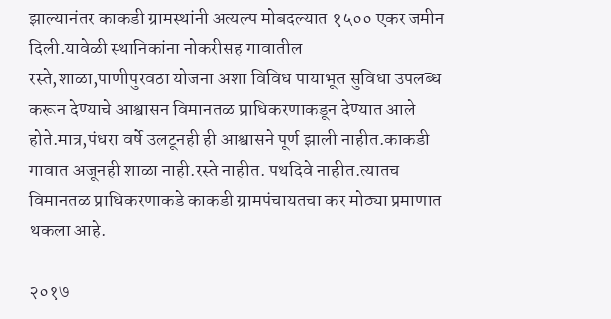झाल्यानंतर काकडी ग्रामस्थांनी अत्यल्प मोबदल्यात १५०० एकर जमीन दिली.यावेळी स्थानिकांना नोकरीसह गावातील रस्ते,शाळा,पाणीपुरवठा योजना अशा विविध पायाभूत सुविधा उपलब्ध करून देण्याचे आश्वासन विमानतळ प्राधिकरणाकडून देण्यात आले होते.मात्र,पंधरा वर्षे उलटूनही ही आश्वासने पूर्ण झाली नाहीत.काकडी गावात अजूनही शाळा नाही.रस्ते नाहीत. पथदिवे नाहीत.त्यातच विमानतळ प्राधिकरणाकडे काकडी ग्रामपंचायतचा कर मोठ्या प्रमाणात थकला आहे.

२०१७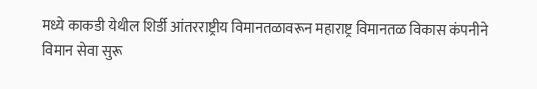मध्ये काकडी येथील शिर्डी आंतरराष्ट्रीय विमानतळावरून महाराष्ट्र विमानतळ विकास कंपनीने विमान सेवा सुरू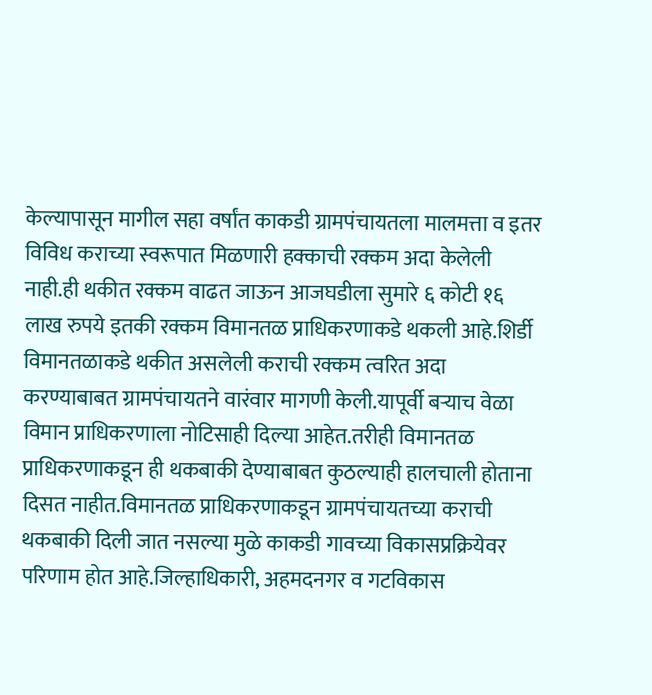केल्यापासून मागील सहा वर्षांत काकडी ग्रामपंचायतला मालमत्ता व इतर विविध कराच्या स्वरूपात मिळणारी हक्काची रक्कम अदा केलेली नाही.ही थकीत रक्कम वाढत जाऊन आजघडीला सुमारे ६ कोटी १६ लाख रुपये इतकी रक्कम विमानतळ प्राधिकरणाकडे थकली आहे.शिर्डी विमानतळाकडे थकीत असलेली कराची रक्कम त्वरित अदा करण्याबाबत ग्रामपंचायतने वारंवार मागणी केली.यापूर्वी बऱ्याच वेळा विमान प्राधिकरणाला नोटिसाही दिल्या आहेत.तरीही विमानतळ प्राधिकरणाकडून ही थकबाकी देण्याबाबत कुठल्याही हालचाली होताना दिसत नाहीत.विमानतळ प्राधिकरणाकडून ग्रामपंचायतच्या कराची थकबाकी दिली जात नसल्या मुळे काकडी गावच्या विकासप्रक्रियेवर परिणाम होत आहे.जिल्हाधिकारी, अहमदनगर व गटविकास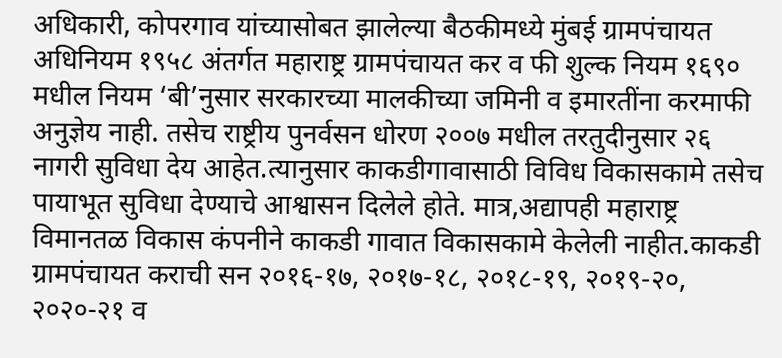अधिकारी, कोपरगाव यांच्यासोबत झालेल्या बैठकीमध्ये मुंबई ग्रामपंचायत अधिनियम १९५८ अंतर्गत महाराष्ट्र ग्रामपंचायत कर व फी शुल्क नियम १६९० मधील नियम ‘बी’नुसार सरकारच्या मालकीच्या जमिनी व इमारतींना करमाफी अनुज्ञेय नाही. तसेच राष्ट्रीय पुनर्वसन धोरण २००७ मधील तरतुदीनुसार २६ नागरी सुविधा देय आहेत.त्यानुसार काकडीगावासाठी विविध विकासकामे तसेच पायाभूत सुविधा देण्याचे आश्वासन दिलेले होते. मात्र,अद्यापही महाराष्ट्र विमानतळ विकास कंपनीने काकडी गावात विकासकामे केलेली नाहीत.काकडी ग्रामपंचायत कराची सन २०१६-१७, २०१७-१८, २०१८-१९, २०१९-२०, २०२०-२१ व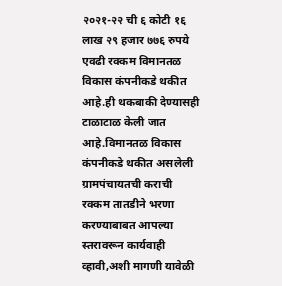२०२१-२२ ची ६ कोटी १६ लाख २९ हजार ७७६ रुपये एवढी रक्कम विमानतळ विकास कंपनीकडे थकीत आहे.ही थकबाकी देण्यासही टाळाटाळ केली जात आहे.विमानतळ विकास कंपनीकडे थकीत असलेली ग्रामपंचायतची कराची रक्कम तातडीने भरणा करण्याबाबत आपल्या स्तरावरून कार्यवाही व्हावी,अशी मागणी यावेळी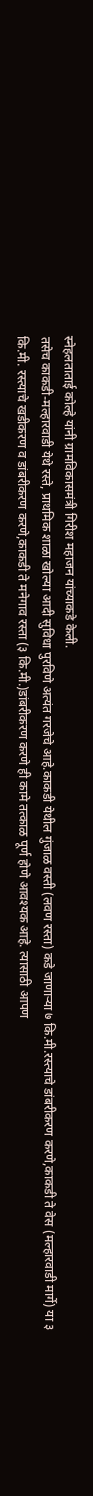स्नेहलताताई कोल्हे यांनी ग्रामविकासमंत्री गिरीश महाजन यांच्याकडे केली.
तसेच काकडी-मल्हारवाडी येथे रस्ते, प्राथमिक शाळा खोल्या आदी सुविधा पुरविणे अत्यंत गरजेचे आहे.काकडी येथील गुंजाळ वस्ती (लवण रस्ता) कडे जाणाऱ्या ७ कि.मी.रस्त्याचे डांबरीकरण करणे,काकडी ते वेस (मल्हारवाडी मार्गे) या ३ कि.मी. रस्त्याचे खडीकरण व डांबरीकरण करणे,काकडी ते मनेगाव रस्ता (३ कि.मी.)डांबरीकरण करणे ही कामे तत्काळ पूर्ण होणे आवश्यक आहे. त्यासाठी आपण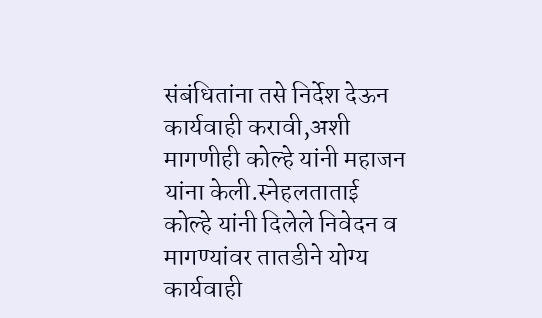संबंधितांना तसे निर्देश देऊन कार्यवाही करावी,अशी मागणीही कोल्हे यांनी महाजन यांना केली.स्नेहलताताई कोल्हे यांनी दिलेले निवेदन व मागण्यांवर तातडीने योग्य कार्यवाही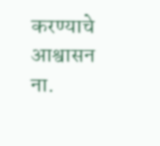करण्याचे आश्वासन ना.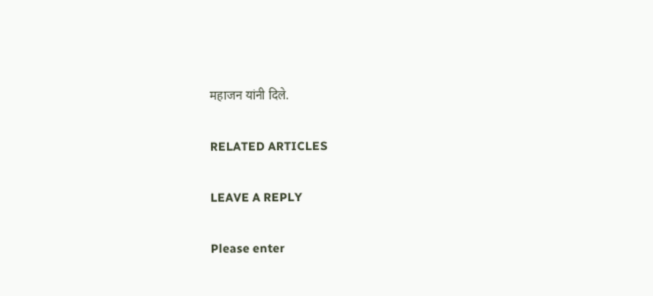महाजन यांनी दिले.

RELATED ARTICLES

LEAVE A REPLY

Please enter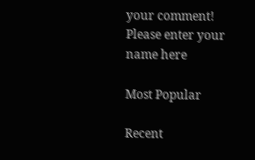your comment!
Please enter your name here

Most Popular

Recent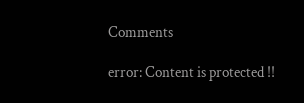Comments

error: Content is protected !!